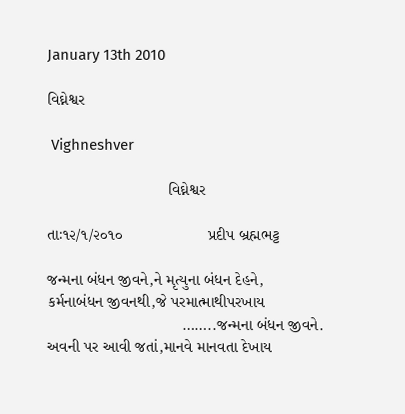January 13th 2010

વિઘ્નેશ્વર

 Vighneshver

                           વિઘ્નેશ્વર

તાઃ૧૨/૧/૨૦૧૦                   પ્રદીપ બ્રહ્મભટ્ટ

જન્મના બંધન જીવને,ને મૃત્યુના બંધન દેહને,
કર્મનાબંધન જીવનથી,જે પરમાત્માથીપરખાય
                              ……..જન્મના બંધન જીવને.
અવની પર આવી જતાં,માનવે માનવતા દેખાય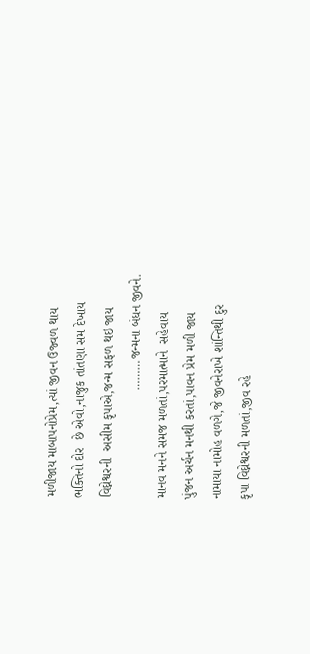મળીજાય માબાપનોપ્રેમ,ત્યાં જીવન ઉજ્વળ થાય
ભક્તિનો દોર  છે એવો,નાજુક તાંતણા સમ દેખાય
વિઘ્નેશ્વરની  અસીમ કૃપાએ,જન્મ સફળ થઇ જાય
                              ………જન્મના બંધન જીવને.
માનવ મનને સમજ મળતાં,પરમાત્માને  સહેવાય
પુંજન અર્ચન મનથી કરતાં,પાવન પ્રેમ મળી જાય
નામાયા નામોહ વળગે,જે જીવનેરાખે શાંન્તિથી દુર
કૃપા વિઘ્નેશ્વરની મળતાં,જીવ રહે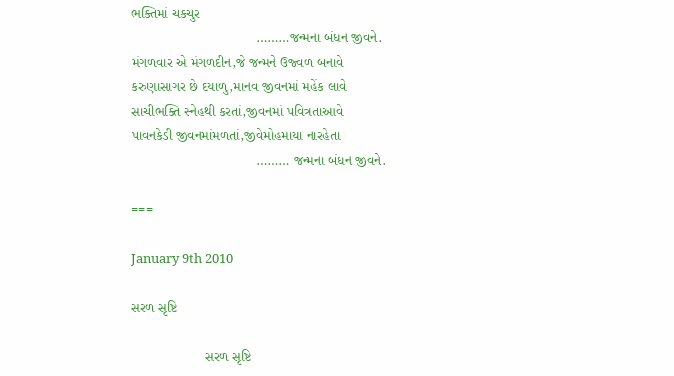ભક્તિમાં ચકચુર
                                ………જન્મના બંધન જીવને.
મંગળવાર એ મંગળદીન,જે જન્મને ઉજ્વળ બનાવે
કરુણાસાગર છે દયાળુ,માનવ જીવનમાં મહેંક લાવે
સાચીભક્તિ સ્નેહથી કરતાં,જીવનમાં પવિત્રતાઆવે
પાવનકેડી જીવનમાંમળતાં,જીવેમોહમાયા નારહેતા
                                ……… જન્મના બંધન જીવને.

===

January 9th 2010

સરળ સૃષ્ટિ

                   સરળ સૃષ્ટિ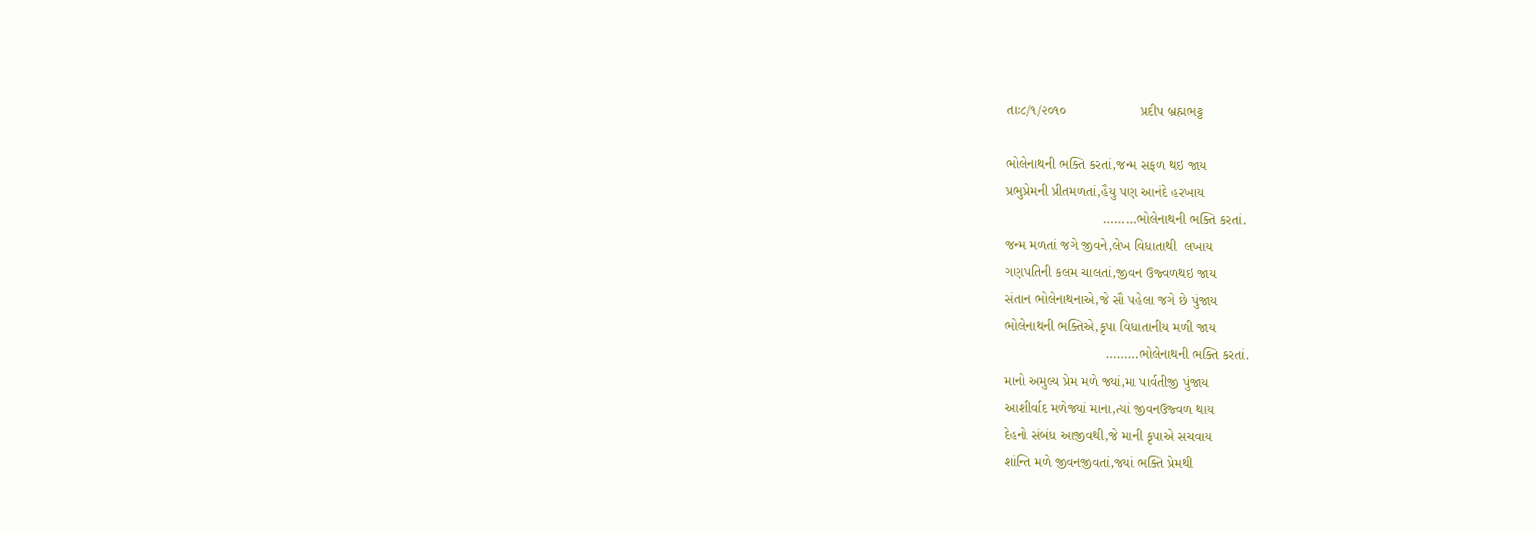તાઃ૮/૧/૨૦૧૦                   પ્રદીપ બ્રહ્મભટ્ટ

ભોલેનાથની ભક્તિ કરતાં,જન્મ સફળ થઇ જાય
પ્રભુપ્રેમની પ્રીતમળતાં,હૈયુ પણ આનંદે હરખાય
                         ………ભોલેનાથની ભક્તિ કરતાં.
જન્મ મળતાં જગે જીવને,લેખ વિધાતાથી  લખાય
ગણપતિની કલમ ચાલતાં,જીવન ઉજ્વળથઇ જાય
સંતાન ભોલેનાથનાએ,જે સૌ પહેલા જગે છે પુંજાય
ભોલેનાથની ભક્તિએ,કૃપા વિધાતાનીય મળી જાય
                          ………ભોલેનાથની ભક્તિ કરતાં.
માનો અમુલ્ય પ્રેમ મળે જ્યાં,મા પાર્વતીજી પુંજાય
આશીર્વાદ મળેજ્યાં માના,ત્યાં જીવનઉજ્વળ થાય
દેહનો સંબંધ આજીવથી,જે માની કૃપાએ સચવાય
શાંન્તિ મળે જીવનજીવતાં,જ્યાં ભક્તિ પ્રેમથી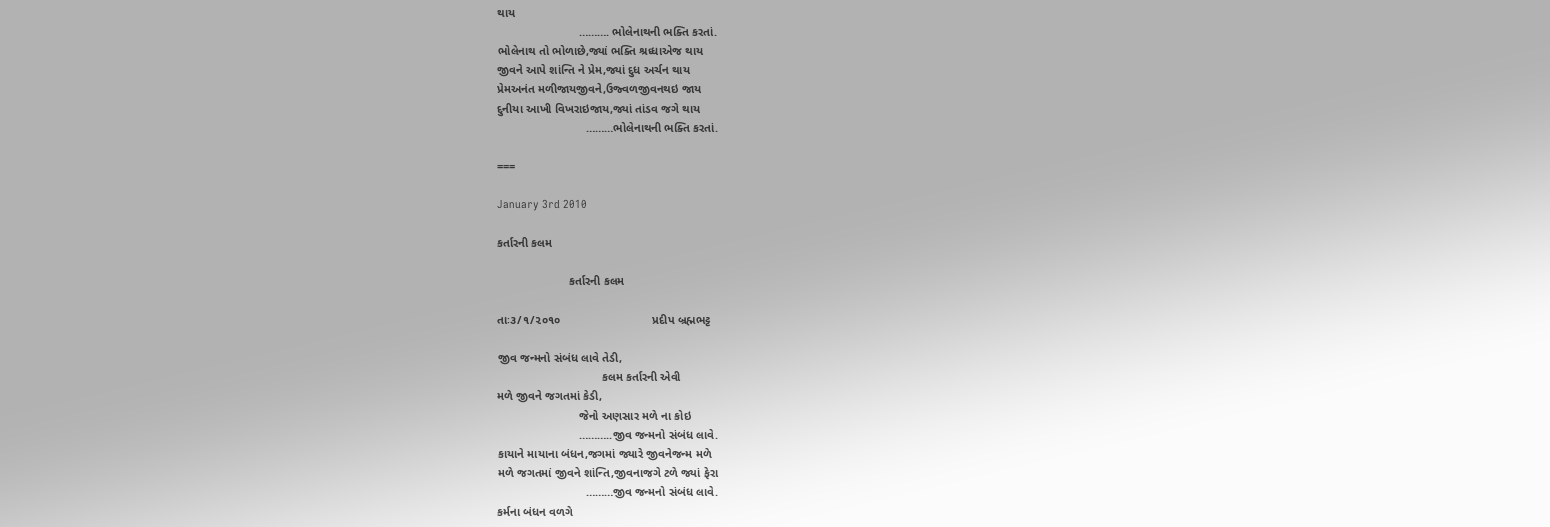થાય
                         ………. ભોલેનાથની ભક્તિ કરતાં.
ભોલેનાથ તો ભોળાછે,જ્યાં ભક્તિ શ્રધ્ધાએજ થાય
જીવને આપે શાંન્તિ ને પ્રેમ,જ્યાં દુધ અર્ચન થાય
પ્રેમઅનંત મળીજાયજીવને,ઉજ્વળજીવનથઇ જાય
દુનીયા આખી વિખરાઇજાય,જ્યાં તાંડવ જગે થાય
                           ………ભોલેનાથની ભક્તિ કરતાં.

===

January 3rd 2010

કર્તારની કલમ

                      કર્તારની કલમ

તાઃ૩/૧/૨૦૧૦                            પ્રદીપ બ્રહ્મભટ્ટ

જીવ જન્મનો સંબંધ લાવે તેડી,
                                કલમ કર્તારની એવી
મળે જીવને જગતમાં કેડી,
                         જેનો અણસાર મળે ના કોઇ
                         ………..જીવ જન્મનો સંબંધ લાવે.
કાયાને માયાના બંધન,જગમાં જ્યારે જીવનેજન્મ મળે
મળે જગતમાં જીવને શાંન્તિ,જીવનાજગે ટળે જ્યાં ફેરા
                           ………જીવ જન્મનો સંબંધ લાવે.
કર્મના બંધન વળગે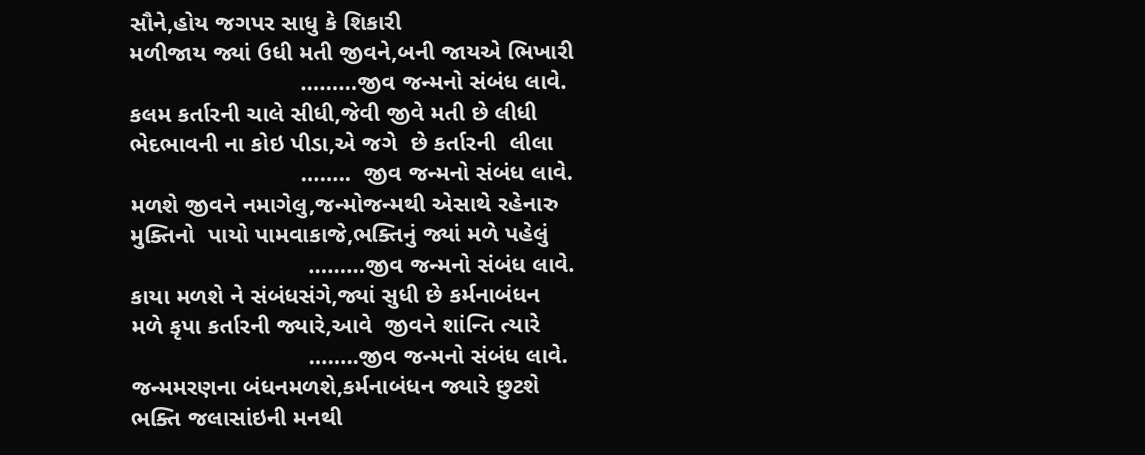સૌને,હોય જગપર સાધુ કે શિકારી
મળીજાય જ્યાં ઉધી મતી જીવને,બની જાયએ ભિખારી
                          ………જીવ જન્મનો સંબંધ લાવે.
કલમ કર્તારની ચાલે સીધી,જેવી જીવે મતી છે લીધી
ભેદભાવની ના કોઇ પીડા,એ જગે  છે કર્તારની  લીલા
                          ……..  જીવ જન્મનો સંબંધ લાવે.
મળશે જીવને નમાગેલુ,જન્મોજન્મથી એસાથે રહેનારુ
મુક્તિનો  પાયો પામવાકાજે,ભક્તિનું જ્યાં મળે પહેલું
                           ………જીવ જન્મનો સંબંધ લાવે.
કાયા મળશે ને સંબંધસંગે,જ્યાં સુધી છે કર્મનાબંધન
મળે કૃપા કર્તારની જ્યારે,આવે  જીવને શાંન્તિ ત્યારે
                           ……..જીવ જન્મનો સંબંધ લાવે.
જન્મમરણના બંધનમળશે,કર્મનાબંધન જ્યારે છુટશે
ભક્તિ જલાસાંઇની મનથી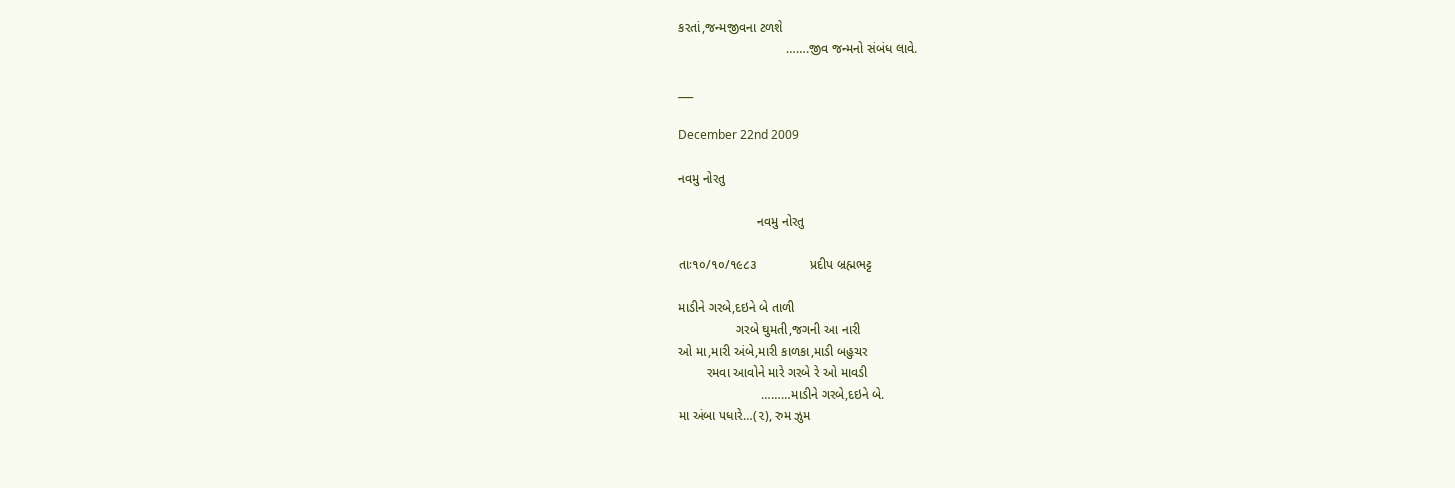કરતાં,જન્મજીવના ટળશે
                              …….જીવ જન્મનો સંબંધ લાવે.

___

December 22nd 2009

નવમુ નોરતુ

                      નવમુ નોરતુ

તાઃ૧૦/૧૦/૧૯૮૩               પ્રદીપ બ્રહ્મભટ્ટ

માડીને ગરબે,દઇને બે તાળી
                ગરબે ઘુમતી,જગની આ નારી
ઓ મા,મારી અંબે,મારી કાળકા,માડી બહુચર
        રમવા આવોને મારે ગરબે રે ઓ માવડી
                       ………માડીને ગરબે,દઇને બે.
મા અંબા પધારે…(૨), રુમ ઝુમ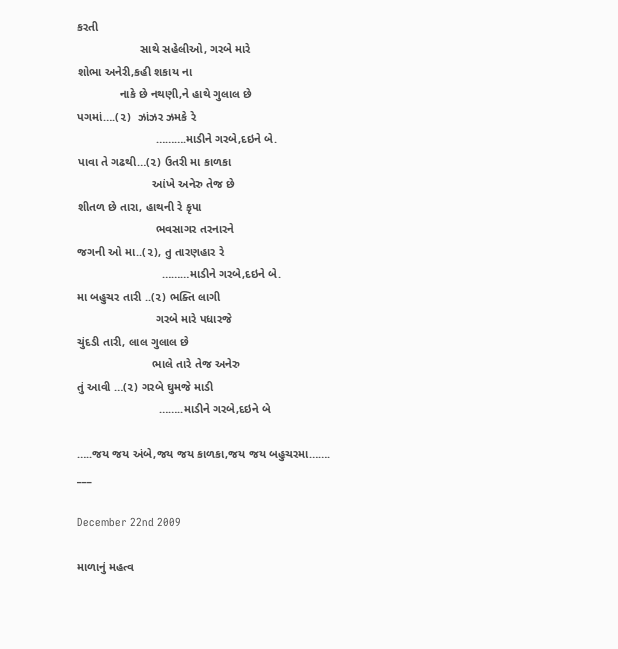કરતી
                   સાથે સહેલીઓ, ગરબે મારે
શોભા અનેરી,કહી શકાય ના
             નાકે છે નથણી,ને હાથે ગુલાલ છે
પગમાં….(૨)  ઝાંઝર ઝમકે રે
                        ……….માડીને ગરબે,દઇને બે.
પાવા તે ગઢથી…(૨) ઉતરી મા કાળકા
                       આંખે અનેરુ તેજ છે
શીતળ છે તારા, હાથની રે કૃપા
                        ભવસાગર તરનારને
જગની ઓ મા..(૨), તુ તારણહાર રે
                          ………માડીને ગરબે,દઇને બે.
મા બહુચર તારી ..(૨) ભક્તિ લાગી
                        ગરબે મારે પધારજે
ચુંદડી તારી, લાલ ગુલાલ છે
                       ભાલે તારે તેજ અનેરુ
તું આવી …(૨) ગરબે ઘુમજે માડી
                         ……..માડીને ગરબે,દઇને બે

…..જય જય અંબે,જય જય કાળકા,જય જય બહુચરમા…….
___

December 22nd 2009

માળાનું મહત્વ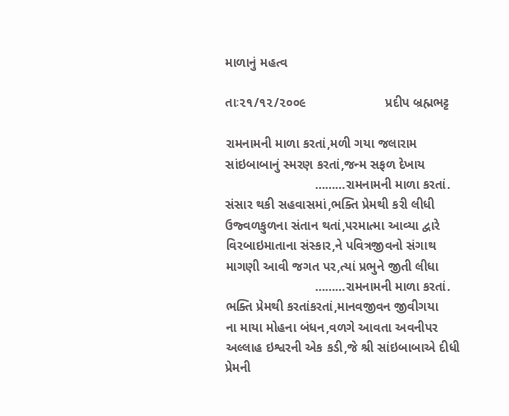માળાનું મહત્વ

તાઃ૨૧/૧૨/૨૦૦૯                      પ્રદીપ બ્રહ્મભટ્ટ

રામનામની માળા કરતાં,મળી ગયા જલારામ
સાંઇબાબાનું સ્મરણ કરતાં,જન્મ સફળ દેખાય
                         ………રામનામની માળા કરતાં.
સંસાર થકી સહવાસમાં,ભક્તિ પ્રેમથી કરી લીધી
ઉજ્વળકુળના સંતાન થતાં,પરમાત્મા આવ્યા દ્વારે
વિરબાઇમાતાના સંસ્કાર,ને પવિત્રજીવનો સંગાથ
માગણી આવી જગત પર,ત્યાં પ્રભુને જીતી લીધા
                         ………રામનામની માળા કરતાં.
ભક્તિ પ્રેમથી કરતાંકરતાં,માનવજીવન જીવીગયા
ના માયા મોહના બંધન,વળગે આવતા અવનીપર
અલ્લાહ ઇશ્વરની એક કડી,જે શ્રી સાંઇબાબાએ દીધી
પ્રેમની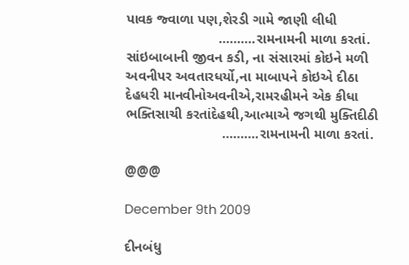પાવક જ્વાળા પણ,શેરડી ગામે જાણી લીધી
                        ……….રામનામની માળા કરતાં.
સાંઇબાબાની જીવન કડી, ના સંસારમાં કોઇને મળી
અવનીપર અવતારધર્યો,ના માબાપને કોઇએ દીઠા
દેહધરી માનવીનોઅવનીએ,રામરહીમને એક કીધા
ભક્તિસાચી કરતાંદેહથી,આત્માએ જગથી મુક્તિદીઠી
                         ……….રામનામની માળા કરતાં.

@@@

December 9th 2009

દીનબંધુ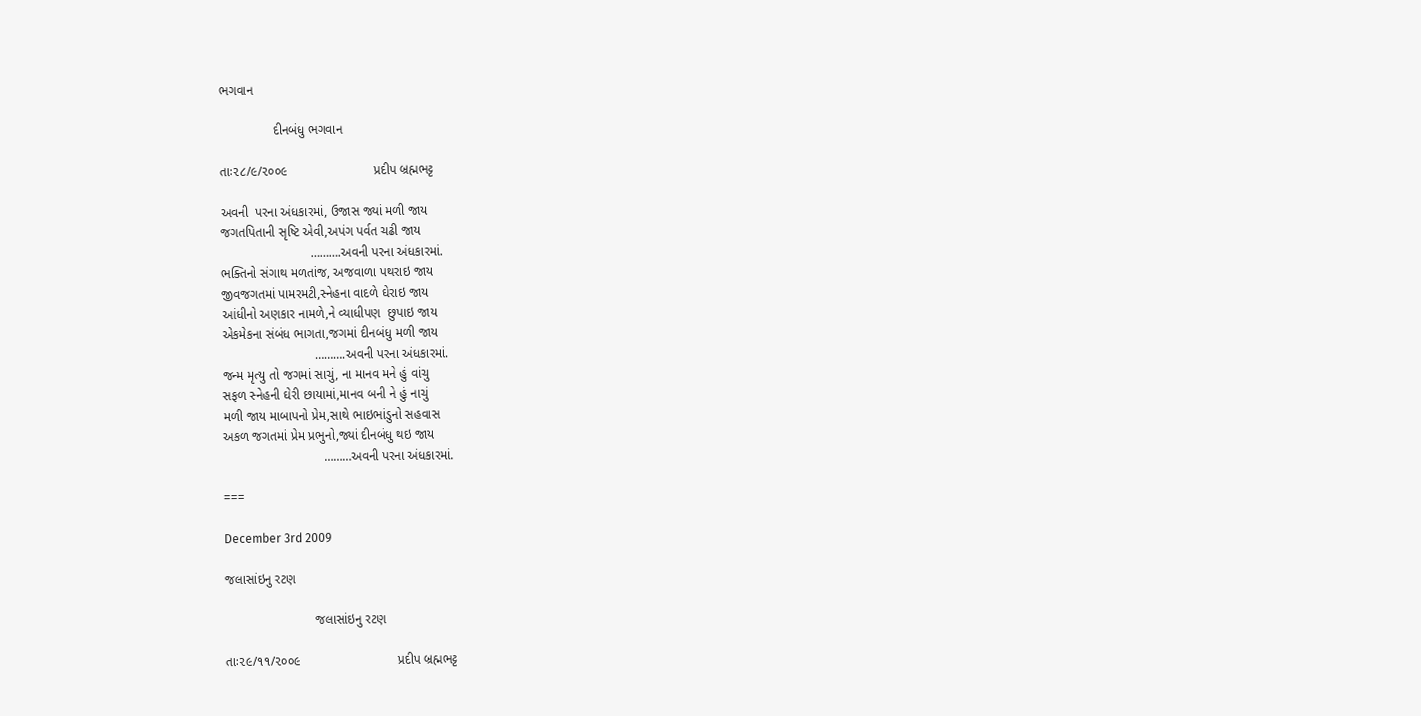ભગવાન

               દીનબંધુ ભગવાન

તાઃ૨૮/૯/૨૦૦૯                        પ્રદીપ બ્રહ્મભટ્ટ

અવની  પરના અંધકારમાં, ઉજાસ જ્યાં મળી જાય
જગતપિતાની સૃષ્ટિ એવી,અપંગ પર્વત ચઢી જાય
                         ……….અવની પરના અંધકારમાં.
ભક્તિનો સંગાથ મળતાંજ, અજવાળા પથરાઇ જાય
જીવજગતમાં પામરમટી,સ્નેહના વાદળે ઘેરાઇ જાય
આંધીનો અણકાર નામળે,ને વ્યાધીપણ  છુપાઇ જાય
એકમેકના સંબંધ ભાગતા,જગમાં દીનબંધુ મળી જાય
                          ……….અવની પરના અંધકારમાં.
જન્મ મૃત્યુ તો જગમાં સાચું, ના માનવ મને હું વાંચુ
સફળ સ્નેહની ઘેરી છાયામાં,માનવ બની ને હું નાચું
મળી જાય માબાપનો પ્રેમ,સાથે ભાઇભાંડુનો સહવાસ
અકળ જગતમાં પ્રેમ પ્રભુનો,જ્યાં દીનબંધુ થઇ જાય
                            ………અવની પરના અંધકારમાં.

===

December 3rd 2009

જલાસાંઇનુ રટણ

                         જલાસાંઇનુ રટણ

તાઃ૨૯/૧૧/૨૦૦૯                           પ્રદીપ બ્રહ્મભટ્ટ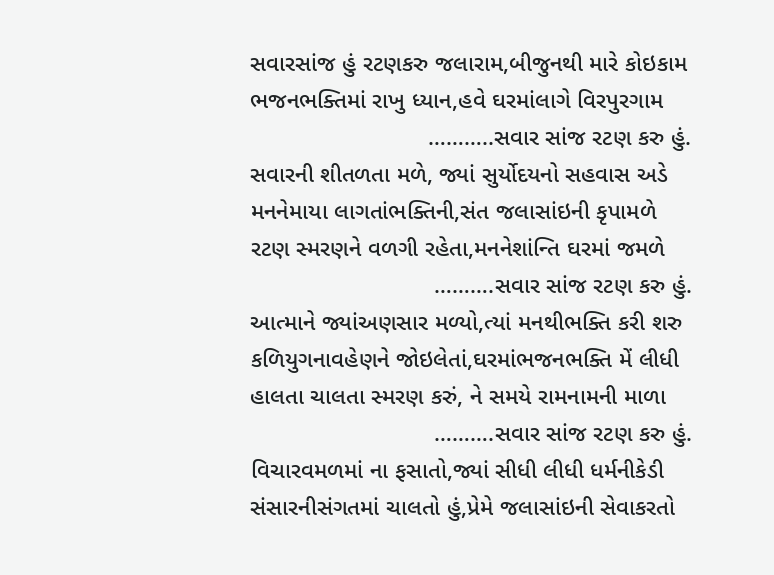સવારસાંજ હું રટણકરુ જલારામ,બીજુનથી મારે કોઇકામ
ભજનભક્તિમાં રાખુ ધ્યાન,હવે ઘરમાંલાગે વિરપુરગામ
                           ………..સવાર સાંજ રટણ કરુ હું.
સવારની શીતળતા મળે, જ્યાં સુર્યોદયનો સહવાસ અડે
મનનેમાયા લાગતાંભક્તિની,સંત જલાસાંઇની કૃપામળે
રટણ સ્મરણને વળગી રહેતા,મનનેશાંન્તિ ઘરમાં જમળે
                            ……….સવાર સાંજ રટણ કરુ હું.
આત્માને જ્યાંઅણસાર મળ્યો,ત્યાં મનથીભક્તિ કરી શરુ
કળિયુગનાવહેણને જોઇલેતાં,ઘરમાંભજનભક્તિ મેં લીધી
હાલતા ચાલતા સ્મરણ કરું, ને સમયે રામનામની માળા
                            ……….સવાર સાંજ રટણ કરુ હું.
વિચારવમળમાં ના ફસાતો,જ્યાં સીધી લીધી ધર્મનીકેડી
સંસારનીસંગતમાં ચાલતો હું,પ્રેમે જલાસાંઇની સેવાકરતો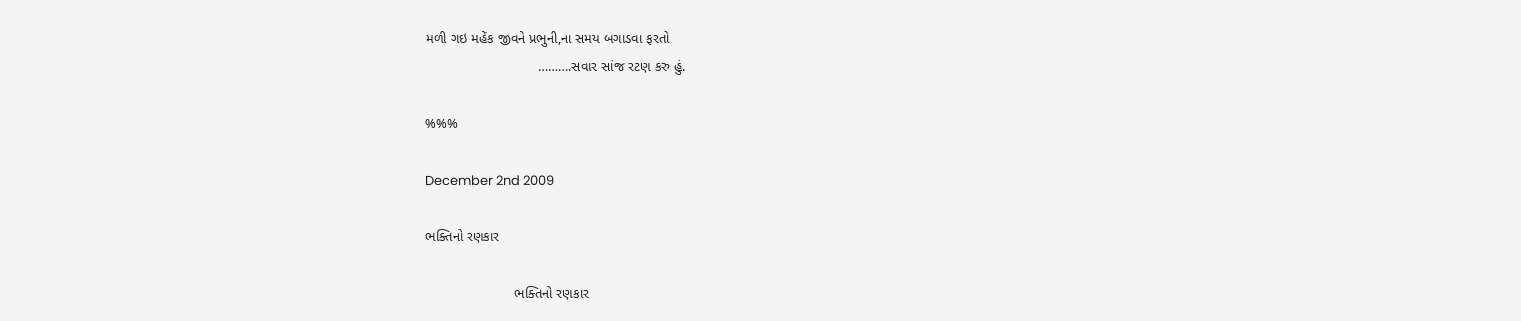મળી ગઇ મહેંક જીવને પ્રભુની,ના સમય બગાડવા ફરતો
                             ……….સવાર સાંજ રટણ કરુ હું.

%%%

December 2nd 2009

ભક્તિનો રણકાર

                       ભક્તિનો રણકાર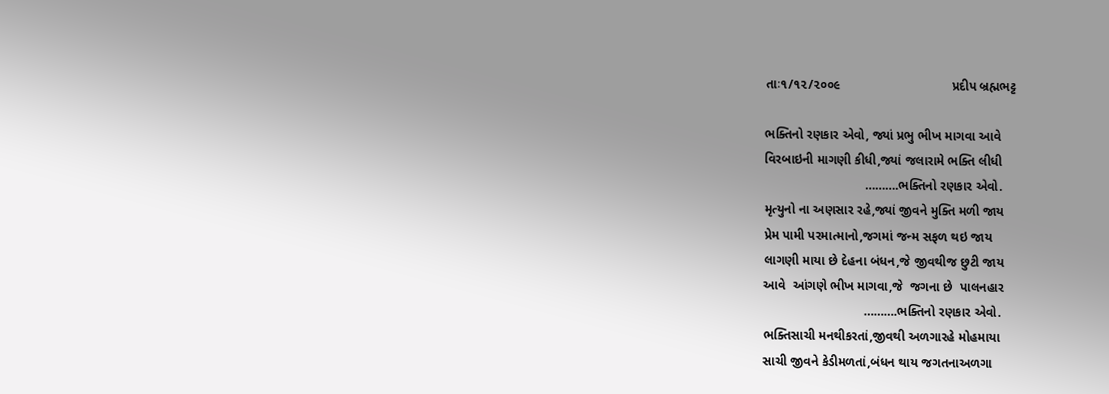તાઃ૧/૧૨/૨૦૦૯                               પ્રદીપ બ્રહ્મભટ્ટ

ભક્તિનો રણકાર એવો, જ્યાં પ્રભુ ભીખ માગવા આવે
વિરબાઇની માગણી કીધી,જ્યાં જલારામે ભક્તિ લીધી
                            ……….ભક્તિનો રણકાર એવો.
મૃત્યુનો ના અણસાર રહે,જ્યાં જીવને મુક્તિ મળી જાય
પ્રેમ પામી પરમાત્માનો,જગમાં જન્મ સફળ થઇ જાય
લાગણી માયા છે દેહના બંધન,જે જીવથીજ છુટી જાય
આવે  આંગણે ભીખ માગવા,જે  જગના છે  પાલનહાર
                            ……….ભક્તિનો રણકાર એવો.
ભક્તિસાચી મનથીકરતાં,જીવથી અળગારહે મોહમાયા
સાચી જીવને કેડીમળતાં,બંધન થાય જગતનાઅળગા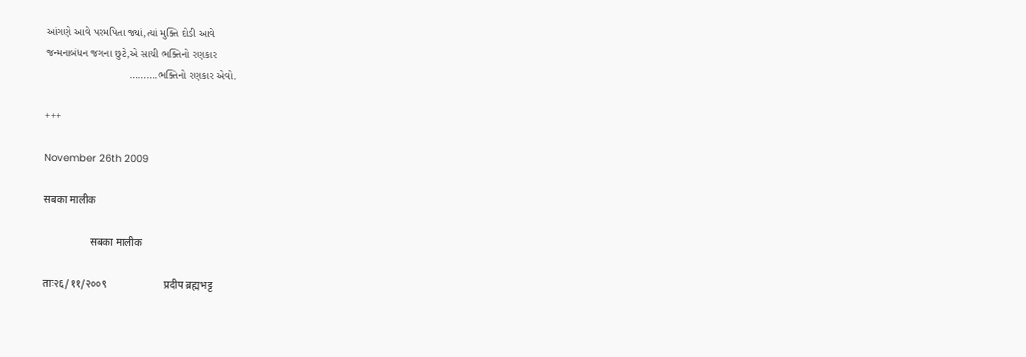આંગણે આવે પરમપિતા જ્યાં,ત્યાં મુક્તિ દોડી આવે
જન્મનાબંધન જગના છુટે,એ સાચી ભક્તિનો રણકાર
                            ……….ભક્તિનો રણકાર એવો.

+++

November 26th 2009

सबका मालीक

                  सबका मालीक

ताः२६/११/२००९                      प्रदीप ब्रह्मभट्ट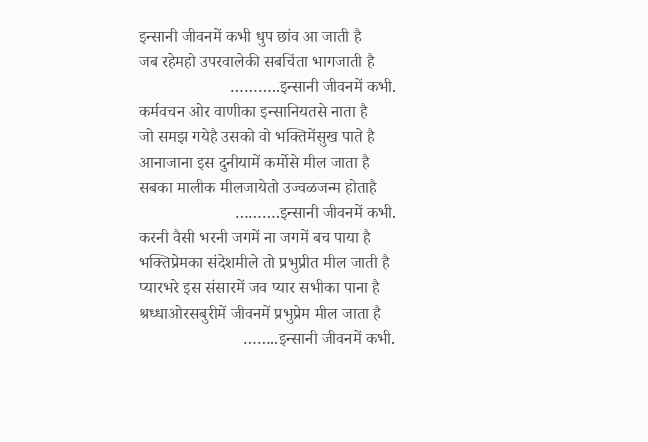इन्सानी जीवनमें कभी धुप छांव आ जाती है
जब रहेमहो उपरवालेकी सबचिंता भागजाती है
                      ………..इन्सानी जीवनमें कभी.
कर्मवचन ओर वाणीका इन्सानियतसे नाता है
जो समझ गयेहै उसको वो भक्तिमेंसुख पाते है
आनाजाना इस दुनीयामें कर्मोसे मील जाता है
सबका मालीक मीलजायेतो उज्वळजन्म होताहै
                       ……….इन्सानी जीवनमें कभी.
करनी वैसी भरनी जगमें ना जगमें बच पाया है
भक्तिप्रेमका संदेशमीले तो प्रभुप्रीत मील जाती है
प्यारभरे इस संसारमें जव प्यार सभीका पाना है
श्रध्धाओरसबुरीमें जीवनमें प्रभुप्रेम मील जाता है
                         ……..इन्सानी जीवनमें कभी.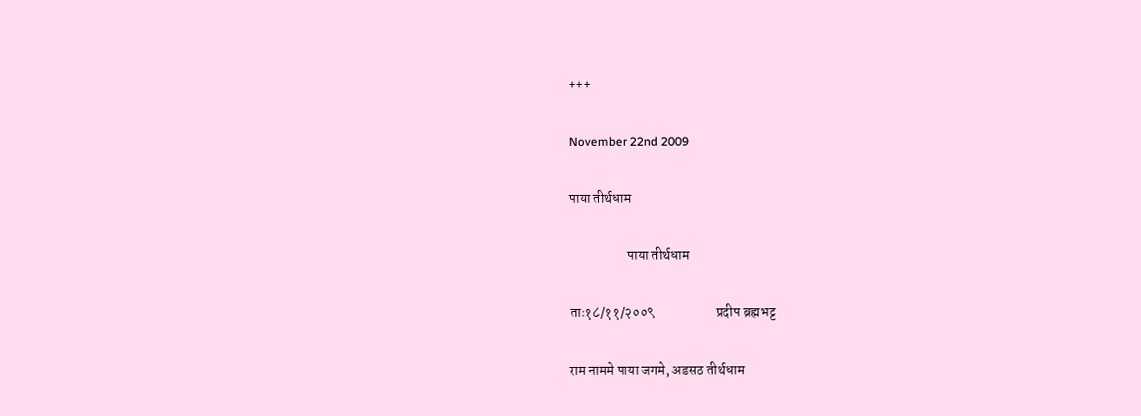+++

November 22nd 2009

पाया तीर्थधाम

                     पाया तीर्थधाम

ताः१८/११/२००९                      प्रदीप ब्रह्मभट्ट

राम नाममे पाया जगमे, अडसठ तीर्थधाम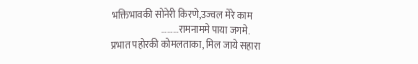भक्तिभावकी सोनेरी किरणे,उज्वल मेरे काम
                          ………रामनाममे पाया जगमे.
प्रभात पहोरकी कोमलताका, मिल जाये सहारा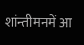शांन्तीमनमें आ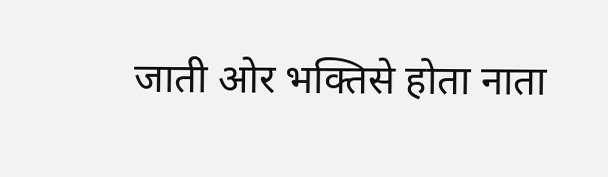जाती ओर भक्तिसे होता नाता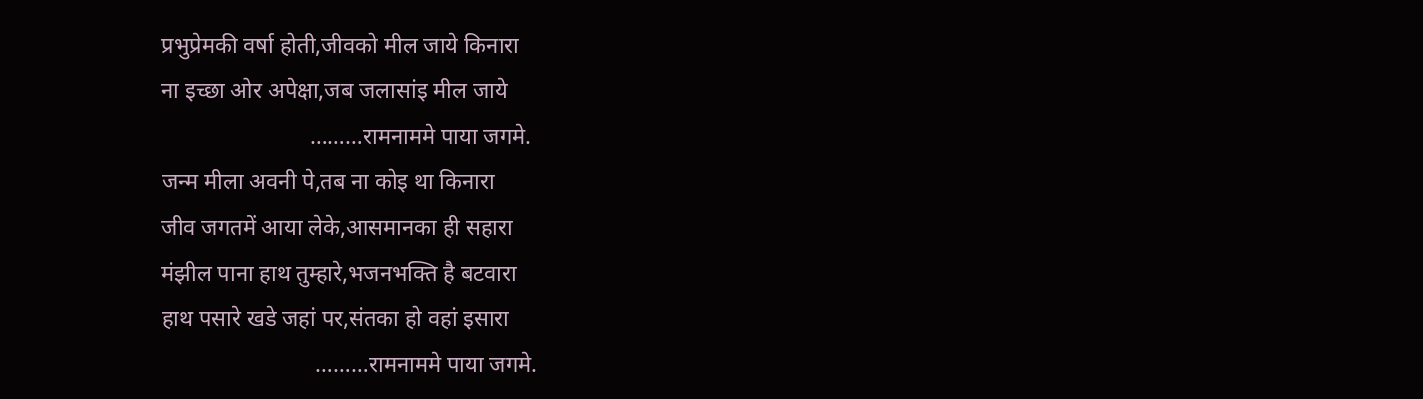प्रभुप्रेमकी वर्षा होती,जीवको मील जाये किनारा
ना इच्छा ओर अपेक्षा,जब जलासांइ मील जाये
                          ………रामनाममे पाया जगमे.
जन्म मीला अवनी पे,तब ना कोइ था किनारा
जीव जगतमें आया लेके,आसमानका ही सहारा
मंझील पाना हाथ तुम्हारे,भजनभक्ति है बटवारा
हाथ पसारे खडे जहां पर,संतका हो वहां इसारा
                           ………रामनाममे पाया जगमे.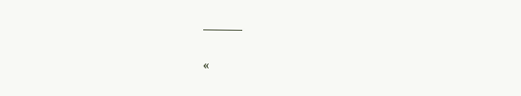———

«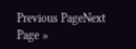Previous PageNext Page »